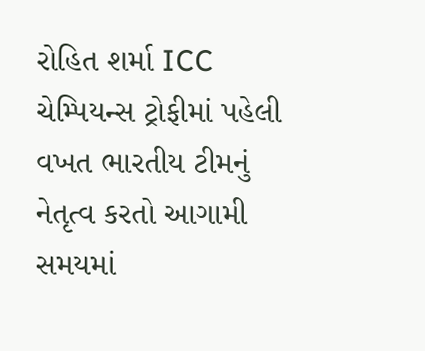રોહિત શર્મા ICC ચેમ્પિયન્સ ટ્રોફીમાં પહેલી વખત ભારતીય ટીમનું નેતૃત્વ કરતો આગામી સમયમાં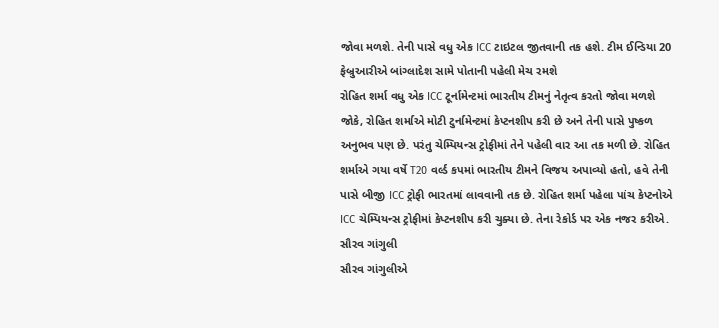જોવા મળશે. તેની પાસે વધુ એક ICC ટાઇટલ જીતવાની તક હશે. ટીમ ઈન્ડિયા 20 ફેબ્રુઆરીએ બાંગ્લાદેશ સામે પોતાની પહેલી મેચ રમશે
રોહિત શર્મા વધુ એક ICC ટૂર્નામેન્ટમાં ભારતીય ટીમનું નેતૃત્વ કરતો જોવા મળશે જોકે, રોહિત શર્માએ મોટી ટુર્નામેન્ટમાં કેપ્ટનશીપ કરી છે અને તેની પાસે પુષ્કળ અનુભવ પણ છે. પરંતુ ચેમ્પિયન્સ ટ્રોફીમાં તેને પહેલી વાર આ તક મળી છે. રોહિત શર્માએ ગયા વર્ષે T20 વર્લ્ડ કપમાં ભારતીય ટીમને વિજય અપાવ્યો હતો, હવે તેની પાસે બીજી ICC ટ્રોફી ભારતમાં લાવવાની તક છે. રોહિત શર્મા પહેલા પાંચ કેપ્ટનોએ ICC ચેમ્પિયન્સ ટ્રોફીમાં કેપ્ટનશીપ કરી ચુક્યા છે. તેના રેકોર્ડ પર એક નજર કરીએ.
સૌરવ ગાંગુલી
સૌરવ ગાંગુલીએ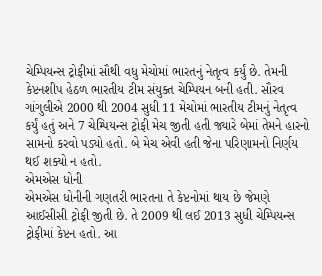ચેમ્પિયન્સ ટ્રોફીમાં સૌથી વધુ મેચોમાં ભારતનું નેતૃત્વ કર્યું છે. તેમની કેપ્ટનશીપ હેઠળ ભારતીય ટીમ સંયુક્ત ચેમ્પિયન બની હતી. સૌરવ ગાંગુલીએ 2000 થી 2004 સુધી 11 મેચોમાં ભારતીય ટીમનું નેતૃત્વ કર્યું હતું અને 7 ચેમ્પિયન્સ ટ્રોફી મેચ જીતી હતી જ્યારે બેમાં તેમને હારનો સામનો કરવો પડ્યો હતો. બે મેચ એવી હતી જેના પરિણામનો નિર્ણય થઈ શક્યો ન હતો.
એમએસ ધોની
એમએસ ધોનીની ગણતરી ભારતના તે કેપ્ટનોમાં થાય છે જેમણે આઈસીસી ટ્રોફી જીતી છે. તે 2009 થી લઈ 2013 સુધી ચેમ્પિયન્સ ટ્રોફીમાં કેપ્ટન હતો. આ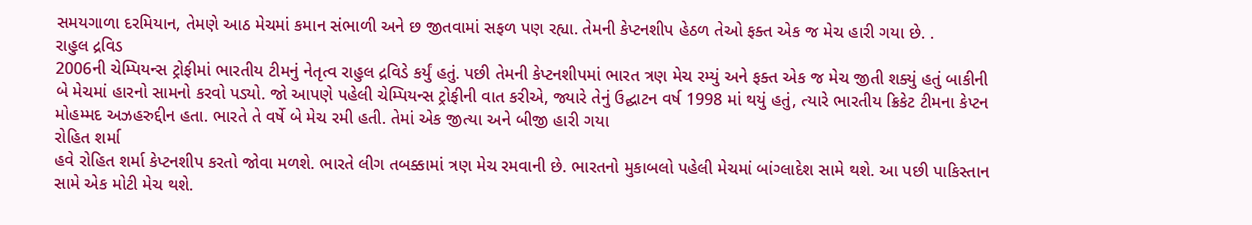સમયગાળા દરમિયાન, તેમણે આઠ મેચમાં કમાન સંભાળી અને છ જીતવામાં સફળ પણ રહ્યા. તેમની કેપ્ટનશીપ હેઠળ તેઓ ફક્ત એક જ મેચ હારી ગયા છે. .
રાહુલ દ્રવિડ
2006ની ચેમ્પિયન્સ ટ્રોફીમાં ભારતીય ટીમનું નેતૃત્વ રાહુલ દ્રવિડે કર્યું હતું. પછી તેમની કેપ્ટનશીપમાં ભારત ત્રણ મેચ રમ્યું અને ફક્ત એક જ મેચ જીતી શક્યું હતું બાકીની બે મેચમાં હારનો સામનો કરવો પડ્યો. જો આપણે પહેલી ચેમ્પિયન્સ ટ્રોફીની વાત કરીએ, જ્યારે તેનું ઉદ્ઘાટન વર્ષ 1998 માં થયું હતું, ત્યારે ભારતીય ક્રિકેટ ટીમના કેપ્ટન મોહમ્મદ અઝહરુદ્દીન હતા. ભારતે તે વર્ષે બે મેચ રમી હતી. તેમાં એક જીત્યા અને બીજી હારી ગયા
રોહિત શર્મા
હવે રોહિત શર્મા કેપ્ટનશીપ કરતો જોવા મળશે. ભારતે લીગ તબક્કામાં ત્રણ મેચ રમવાની છે. ભારતનો મુકાબલો પહેલી મેચમાં બાંગ્લાદેશ સામે થશે. આ પછી પાકિસ્તાન સામે એક મોટી મેચ થશે.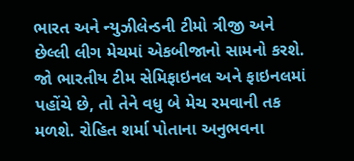ભારત અને ન્યુઝીલેન્ડની ટીમો ત્રીજી અને છેલ્લી લીગ મેચમાં એકબીજાનો સામનો કરશે. જો ભારતીય ટીમ સેમિફાઇનલ અને ફાઇનલમાં પહોંચે છે, તો તેને વધુ બે મેચ રમવાની તક મળશે. રોહિત શર્મા પોતાના અનુભવના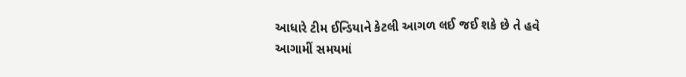આધારે ટીમ ઈન્ડિયાને કેટલી આગળ લઈ જઈ શકે છે તે હવે આગામીં સમયમાં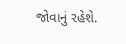જોવાનું રહેશે.